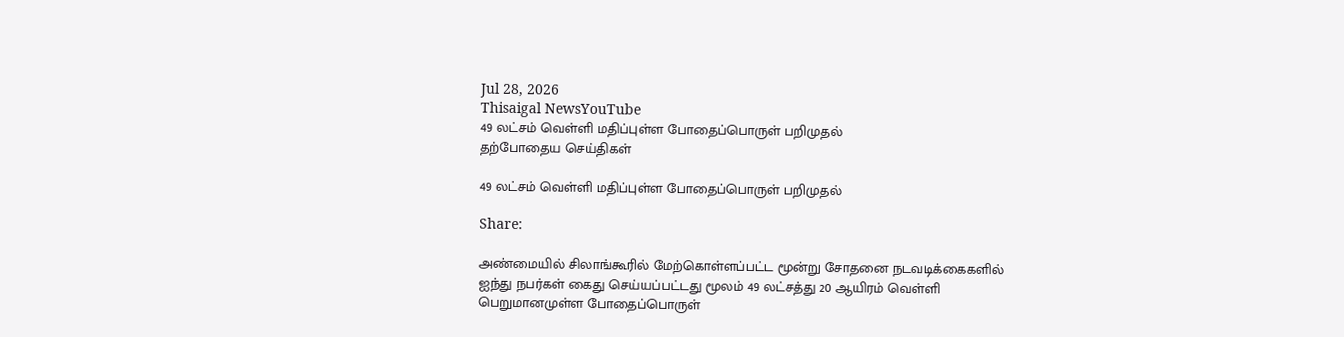Jul 28, 2026
Thisaigal NewsYouTube
49 லட்சம் வெள்ளி மதிப்புள்ள போதைப்பொருள் பறிமுதல்
தற்போதைய செய்திகள்

49 லட்சம் வெள்ளி மதிப்புள்ள போதைப்பொருள் பறிமுதல்

Share:

அண்மையில் சிலாங்கூரில் மேற்கொள்ளப்பட்ட மூன்று சோதனை நடவடிக்கைகளில் ஐந்து நபர்கள் கைது செய்யப்பட்டது மூலம் 49 லட்சத்து 20 ஆயிரம் வெள்ளி பெறுமானமுள்ள போதைப்பொருள்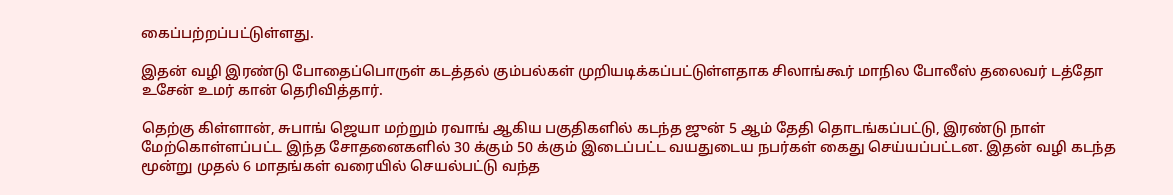கைப்பற்றப்பட்டுள்ளது.

இதன் வழி இரண்டு போதைப்பொருள் கடத்தல் கும்பல்கள் முறியடிக்கப்பட்டுள்ளதாக சிலாங்கூர் மாநில போலீஸ் தலைவர் டத்தோ உசேன் உமர் கான் தெரிவித்தார்.

தெற்கு கிள்ளான், சுபாங் ஜெயா மற்றும் ரவாங் ஆகிய பகுதிகளில் கடந்த ஜுன் 5 ஆம் தேதி தொடங்கப்பட்டு, இரண்டு நாள் மேற்கொள்ளப்பட்ட இந்த சோதனைகளில் 30 க்கும் 50 க்கும் இடைப்பட்ட வயதுடைய நபர்கள் கைது செய்யப்பட்டன. இதன் வழி கடந்த மூன்று முதல் 6 மாதங்கள் வரையில் செயல்பட்டு வந்த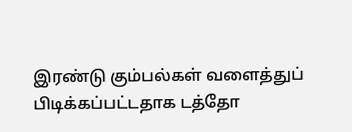இரண்டு கும்பல்கள் வளைத்துப் பிடிக்கப்பட்டதாக டத்தோ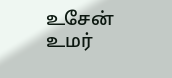உசேன் உமர்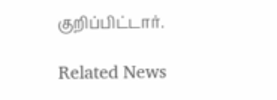குறிப்பிட்டார்.

Related News